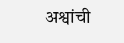अश्वांची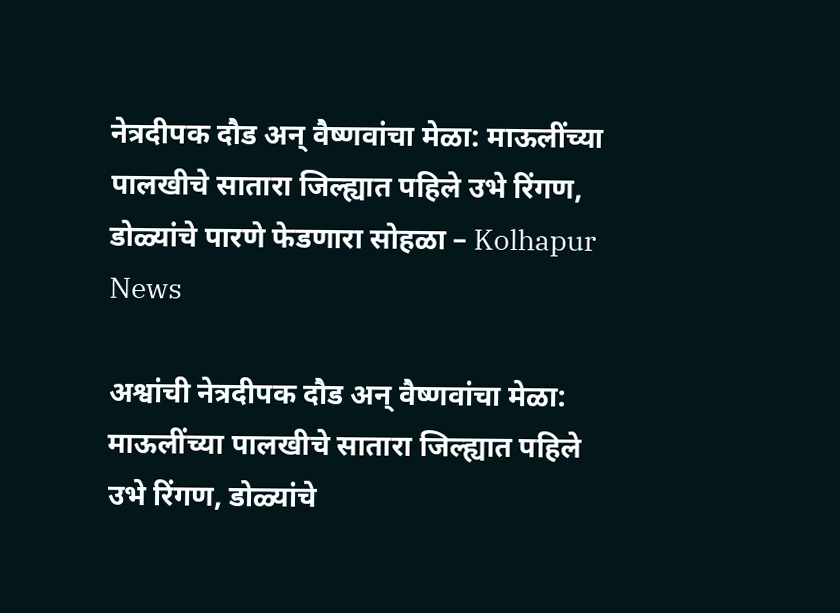नेत्रदीपक दौड अन् वैष्णवांचा मेळा: माऊलींच्या पालखीचे सातारा जिल्ह्यात पहिले उभे रिंगण, डोळ्यांचे पारणे फेडणारा सोहळा – Kolhapur News

अश्वांची नेत्रदीपक दौड अन् वैष्णवांचा मेळा:  माऊलींच्या पालखीचे सातारा जिल्ह्यात पहिले उभे रिंगण, डोळ्यांचे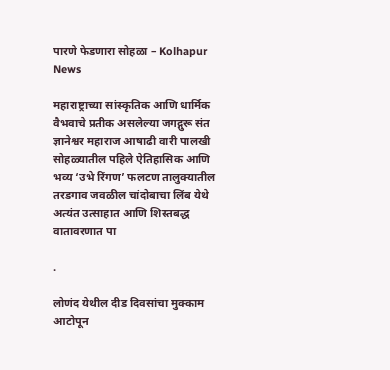पारणे फेडणारा सोहळा – Kolhapur News

महाराष्ट्राच्या सांस्कृतिक आणि धार्मिक वैभवाचे प्रतीक असलेल्या जगद्गुरू संत ज्ञानेश्वर महाराज आषाढी वारी पालखी सोहळ्यातील पहिले ऐतिहासिक आणि भव्य ‘उभे रिंगण’ फलटण तालुक्यातील तरडगाव जवळील चांदोबाचा लिंब येथे अत्यंत उत्साहात आणि शिस्तबद्ध वातावरणात पा

.

लोणंद येथील दीड दिवसांचा मुक्काम आटोपून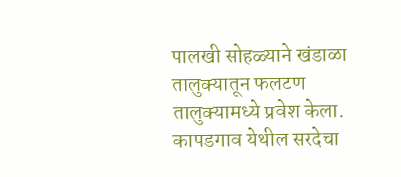पालखी सोहळ्याने खंडाळा तालुक्यातून फलटण तालुक्यामध्ये प्रवेश केला. कापडगाव येथील सरदेचा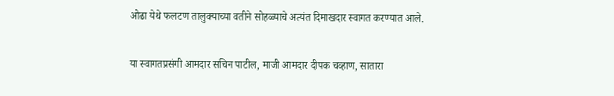ओढा येथे फलटण तालुक्याच्या वतीने सोहळ्याचे अत्यंत दिमाखदार स्वागत करण्यात आले.

या स्वागतप्रसंगी आमदार सचिन पाटील, माजी आमदार दीपक चव्हाण, सातारा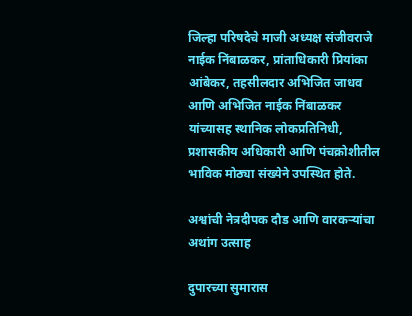जिल्हा परिषदेचे माजी अध्यक्ष संजीवराजे नाईक निंबाळकर, प्रांताधिकारी प्रियांका आंबेकर, तहसीलदार अभिजित जाधव आणि अभिजित नाईक निंबाळकर यांच्यासह स्थानिक लोकप्रतिनिधी, प्रशासकीय अधिकारी आणि पंचक्रोशीतील भाविक मोठ्या संख्येने उपस्थित होते.

अश्वांची नेत्रदीपक दौड आणि वारकऱ्यांचा अथांग उत्साह

दुपारच्या सुमारास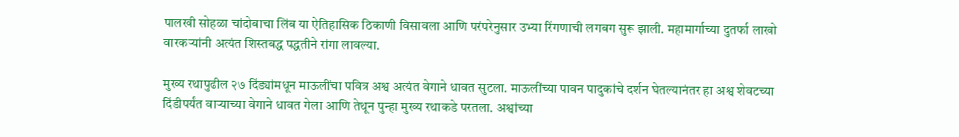पालखी सोहळा चांदोबाचा लिंब या ऐतिहासिक ठिकाणी विसावला आणि परंपरेनुसार उभ्या रिंगणाची लगबग सुरू झाली. महामार्गाच्या दुतर्फा लाखो वारकऱ्यांनी अत्यंत शिस्तबद्ध पद्धतीने रांगा लावल्या.

मुख्य रथापुढील २७ दिंड्यांमधून माऊलींचा पवित्र अश्व अत्यंत वेगाने धावत सुटला. माऊलींच्या पावन पादुकांचे दर्शन घेतल्यानंतर हा अश्व शेवटच्या दिंडीपर्यंत वाऱ्याच्या वेगाने धावत गेला आणि तेथून पुन्हा मुख्य रथाकडे परतला. अश्वांच्या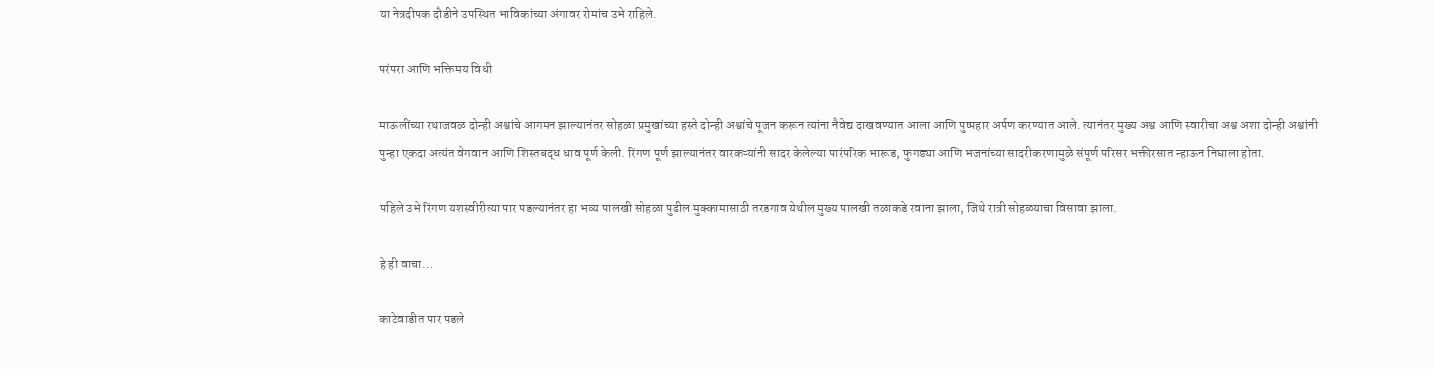या नेत्रदीपक दौडीने उपस्थित भाविकांच्या अंगावर रोमांच उभे राहिले.

परंपरा आणि भक्तिमय विधी

माऊलींच्या रथाजवळ दोन्ही अश्वांचे आगमन झाल्यानंतर सोहळा प्रमुखांच्या हस्ते दोन्ही अश्वांचे पूजन करून त्यांना नैवेद्य दाखवण्यात आला आणि पुष्पहार अर्पण करण्यात आले. त्यानंतर मुख्य अश्व आणि स्वारीचा अश्व अशा दोन्ही अश्वांनी पुन्हा एकदा अत्यंत वेगवान आणि शिस्तबद्ध धाव पूर्ण केली. रिंगण पूर्ण झाल्यानंतर वारकऱ्यांनी सादर केलेल्या पारंपरिक भारूड, फुगड्या आणि भजनांच्या सादरीकरणामुळे संपूर्ण परिसर भक्तीरसात न्हाऊन निघाला होता.

पहिले उभे रिंगण यशस्वीरीत्या पार पडल्यानंतर हा भव्य पालखी सोहळा पुढील मुक्कामासाठी तरडगाव येथील मुख्य पालखी तळाकडे रवाना झाला, जिथे रात्री सोहळ्याचा विसावा झाला.

हे ही वाचा…

काटेवाडीत पार पडले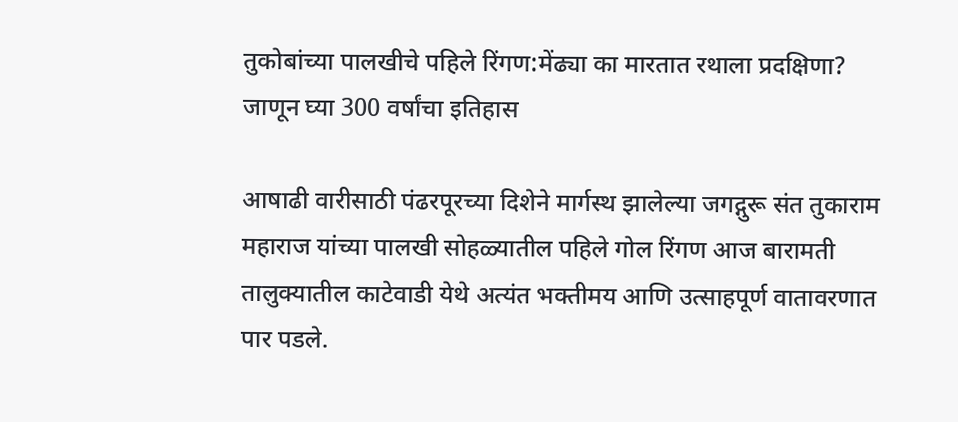तुकोबांच्या पालखीचे पहिले रिंगण:मेंढ्या का मारतात रथाला प्रदक्षिणा? जाणून घ्या 300 वर्षांचा इतिहास

आषाढी वारीसाठी पंढरपूरच्या दिशेने मार्गस्थ झालेल्या जगद्गुरू संत तुकाराम महाराज यांच्या पालखी सोहळ्यातील पहिले गोल रिंगण आज बारामती तालुक्यातील काटेवाडी येथे अत्यंत भक्तीमय आणि उत्साहपूर्ण वातावरणात पार पडले.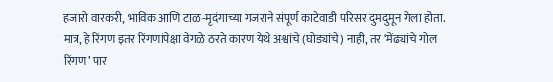हजारो वारकरी, भाविक आणि टाळ-मृदंगाच्या गजराने संपूर्ण काटेवाडी परिसर दुमदुमून गेला होता. मात्र, हे रिंगण इतर रिंगणांपेक्षा वेगळे ठरते कारण येथे अश्वांचे (घोड्यांचे) नाही, तर ‘मेंढ्यांचे गोल रिंगण’ पार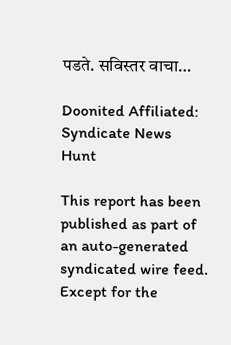पडते. सविस्तर वाचा…

Doonited Affiliated: Syndicate News Hunt

This report has been published as part of an auto-generated syndicated wire feed. Except for the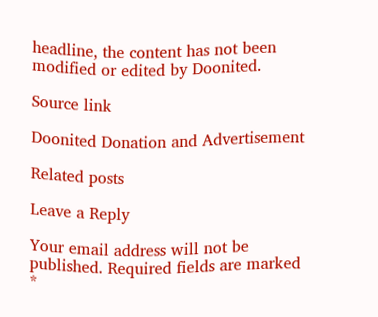headline, the content has not been modified or edited by Doonited.

Source link

Doonited Donation and Advertisement

Related posts

Leave a Reply

Your email address will not be published. Required fields are marked *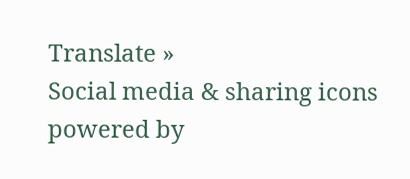Translate »
Social media & sharing icons powered by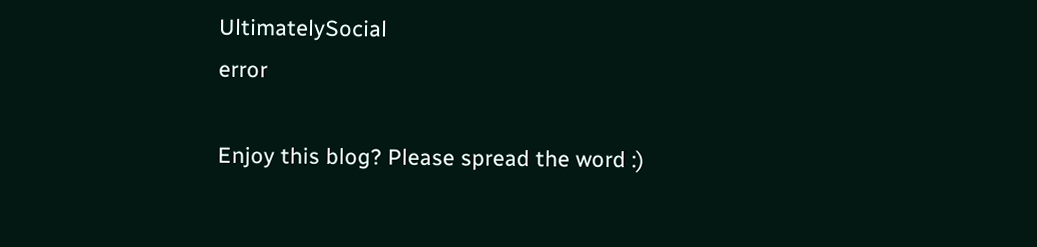UltimatelySocial
error

Enjoy this blog? Please spread the word :)